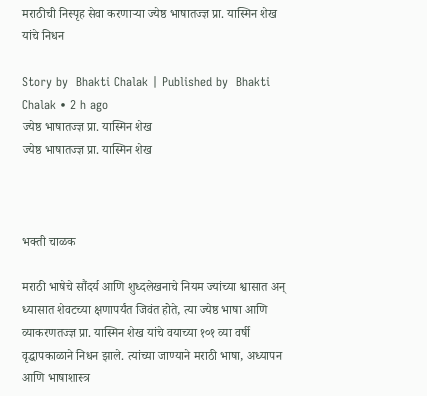मराठीची निस्पृह सेवा करणाऱ्या ज्येष्ठ भाषातज्ज्ञ प्रा. यास्मिन शेख यांचे निधन

Story by  Bhakti Chalak | Published by  Bhakti Chalak • 2 h ago
ज्येष्ठ भाषातज्ज्ञ प्रा. यास्मिन शेख
ज्येष्ठ भाषातज्ज्ञ प्रा. यास्मिन शेख



भक्ती चाळक

मराठी भाषेचे सौंदर्य आणि शुध्दलेखनाचे नियम ज्यांच्या श्वासात अन् ध्यासात शेवटच्या क्षणापर्यंत जिवंत होते, त्या ज्येष्ठ भाषा आणि व्याकरणतज्ज्ञ प्रा. यास्मिन शेख यांचे वयाच्या १०१ व्या वर्षी वृद्धापकाळाने निधन झाले. त्यांच्या जाण्याने मराठी भाषा, अध्यापन आणि भाषाशास्त्र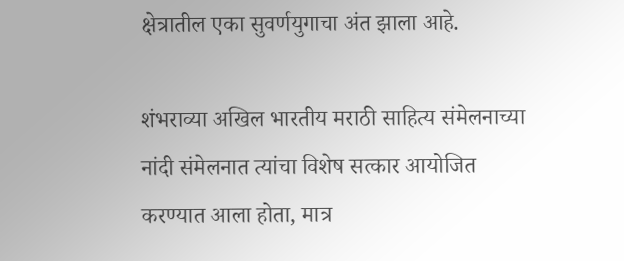क्षेत्रातील एका सुवर्णयुगाचा अंत झाला आहे.

शंभराव्या अखिल भारतीय मराठी साहित्य संमेलनाच्या नांदी संमेलनात त्यांचा विशेष सत्कार आयोजित करण्यात आला होता, मात्र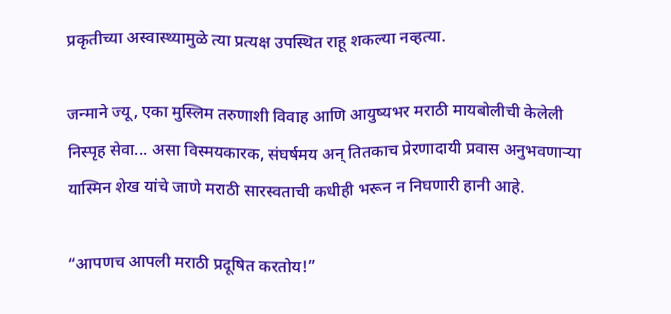प्रकृतीच्या अस्वास्थ्यामुळे त्या प्रत्यक्ष उपस्थित राहू शकल्या नव्हत्या.

जन्माने ज्यू, एका मुस्लिम तरुणाशी विवाह आणि आयुष्यभर मराठी मायबोलीची केलेली निस्पृह सेवा... असा विस्मयकारक, संघर्षमय अन् तितकाच प्रेरणादायी प्रवास अनुभवणाऱ्या यास्मिन शेख यांचे जाणे मराठी सारस्वताची कधीही भरून न निघणारी हानी आहे.

“आपणच आपली मराठी प्रदूषित करतोय!”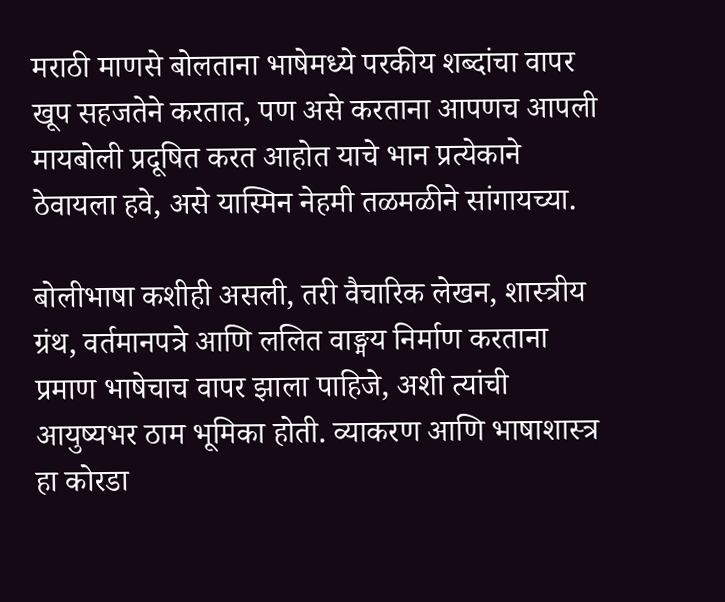मराठी माणसे बोलताना भाषेमध्ये परकीय शब्दांचा वापर खूप सहजतेने करतात, पण असे करताना आपणच आपली मायबोली प्रदूषित करत आहोत याचे भान प्रत्येकाने ठेवायला हवे, असे यास्मिन नेहमी तळमळीने सांगायच्या.

बोलीभाषा कशीही असली, तरी वैचारिक लेखन, शास्त्रीय ग्रंथ, वर्तमानपत्रे आणि ललित वाङ्मय निर्माण करताना प्रमाण भाषेचाच वापर झाला पाहिजे, अशी त्यांची आयुष्यभर ठाम भूमिका होती. व्याकरण आणि भाषाशास्त्र हा कोरडा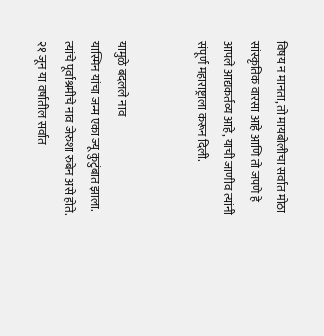विषय न मानता, तो मायबोलीचा सर्वात मोठा सांस्कृतिक वारसा आहे आणि तो जपणे हे आपले आद्यकर्तव्य आहे, याची जाणीव त्यांनी संपूर्ण महाराष्ट्राला करून दिली.


यामुळे बदलले नाव
यास्मिन यांचा जन्म एका ज्यू कुटुंबात झाला. त्यांचे पूर्वाश्रमीचे नाव जेरुशा रुबेन असे होते. २१ जून या वर्षातील सर्वात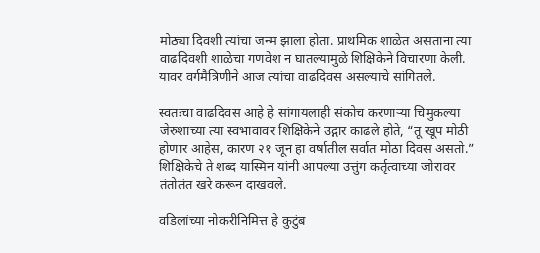मोठ्या दिवशी त्यांचा जन्म झाला होता. प्राथमिक शाळेत असताना त्या वाढदिवशी शाळेचा गणवेश न घातल्यामुळे शिक्षिकेने विचारणा केली. यावर वर्गमैत्रिणीने आज त्यांचा वाढदिवस असल्याचे सांगितले.

स्वतःचा वाढदिवस आहे हे सांगायलाही संकोच करणाऱ्या चिमुकल्या जेरुशाच्या त्या स्वभावावर शिक्षिकेने उद्गार काढले होते, “तू खूप मोठी होणार आहेस, कारण २१ जून हा वर्षातील सर्वात मोठा दिवस असतो.” शिक्षिकेचे ते शब्द यास्मिन यांनी आपल्या उत्तुंग कर्तृत्वाच्या जोरावर तंतोतंत खरे करून दाखवले.

वडिलांच्या नोकरीनिमित्त हे कुटुंब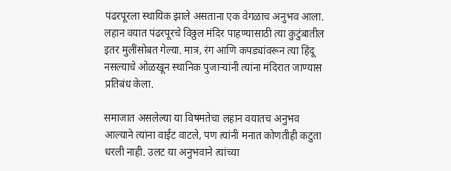पंढरपूरला स्थायिक झाले असताना एक वेगळाच अनुभव आला. लहान वयात पंढरपूरचे विठ्ठल मंदिर पाहण्यासाठी त्या कुटुंबातील इतर मुलींसोबत गेल्या. मात्र, रंग आणि कपड्यांवरून त्या हिंदू नसल्याचे ओळखून स्थानिक पुजाऱ्यांनी त्यांना मंदिरात जाण्यास प्रतिबंध केला.

समाजात असलेल्या या विषमतेचा लहान वयातच अनुभव आल्याने त्यांना वाईट वाटले, पण त्यांनी मनात कोणतीही कटुता धरली नाही. उलट या अनुभवाने त्यांच्या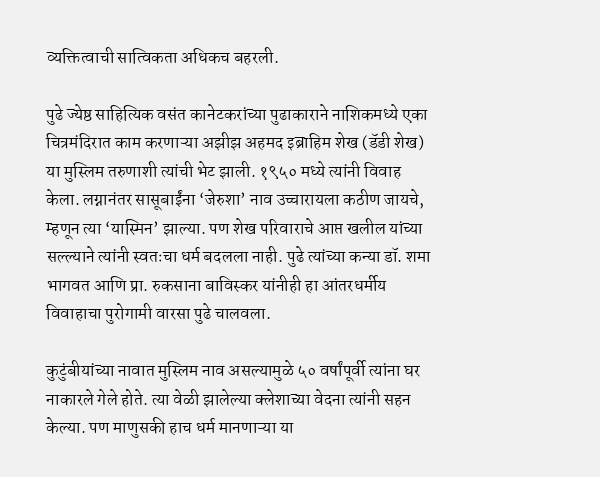व्यक्तित्वाची सात्विकता अधिकच बहरली.

पुढे ज्येष्ठ साहित्यिक वसंत कानेटकरांच्या पुढाकाराने नाशिकमध्ये एका चित्रमंदिरात काम करणाऱ्या अझीझ अहमद इब्राहिम शेख (डॅडी शेख) या मुस्लिम तरुणाशी त्यांची भेट झाली. १९५० मध्ये त्यांनी विवाह केला. लग्नानंतर सासूबाईंना ‘जेरुशा’ नाव उच्चारायला कठीण जायचे, म्हणून त्या ‘यास्मिन’ झाल्या. पण शेख परिवाराचे आप्त खलील यांच्या सल्ल्याने त्यांनी स्वतःचा धर्म बदलला नाही. पुढे त्यांच्या कन्या डॉ. शमा भागवत आणि प्रा. रुकसाना बाविस्कर यांनीही हा आंतरधर्मीय विवाहाचा पुरोगामी वारसा पुढे चालवला.

कुटुंबीयांच्या नावात मुस्लिम नाव असल्यामुळे ५० वर्षांपूर्वी त्यांना घर नाकारले गेले होते. त्या वेळी झालेल्या क्लेशाच्या वेदना त्यांनी सहन केल्या. पण माणुसकी हाच धर्म मानणाऱ्या या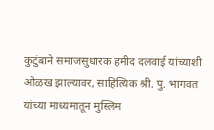कुटुंबाने समाजसुधारक हमीद दलवाई यांच्याशी ओळख झाल्यावर, साहित्यिक श्री. पु. भागवत यांच्या माध्यमातून मुस्लिम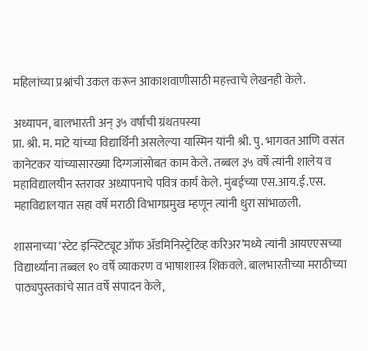महिलांच्या प्रश्नांची उकल करून आकाशवाणीसाठी महत्त्वाचे लेखनही केले.

अध्यापन, बालभारती अन् ३५ वर्षांची ग्रंथतपस्या
प्रा. श्री. म. माटे यांच्या विद्यार्थिनी असलेल्या यास्मिन यांनी श्री. पु. भागवत आणि वसंत कानेटकर यांच्यासारख्या दिग्गजांसोबत काम केले. तब्बल ३५ वर्षे त्यांनी शालेय व महाविद्यालयीन स्तरावर अध्यापनाचे पवित्र कार्य केले. मुंबईच्या एस.आय.ई.एस. महाविद्यालयात सहा वर्षे मराठी विभागप्रमुख म्हणून त्यांनी धुरा सांभाळली.

शासनाच्या ‘स्टेट इन्स्टिट्यूट ऑफ ॲडमिनिस्ट्रेटिव्ह करिअर’मध्ये त्यांनी आयएएसच्या विद्यार्थ्यांना तब्बल १० वर्षे व्याकरण व भाषाशास्त्र शिकवले. बालभारतीच्या मराठीच्या पाठ्यपुस्तकांचे सात वर्षे संपादन केले,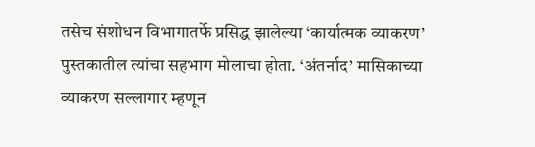तसेच संशोधन विभागातर्फे प्रसिद्ध झालेल्या ‘कार्यात्मक व्याकरण’ पुस्तकातील त्यांचा सहभाग मोलाचा होता. ‘अंतर्नाद’ मासिकाच्या व्याकरण सल्लागार म्हणून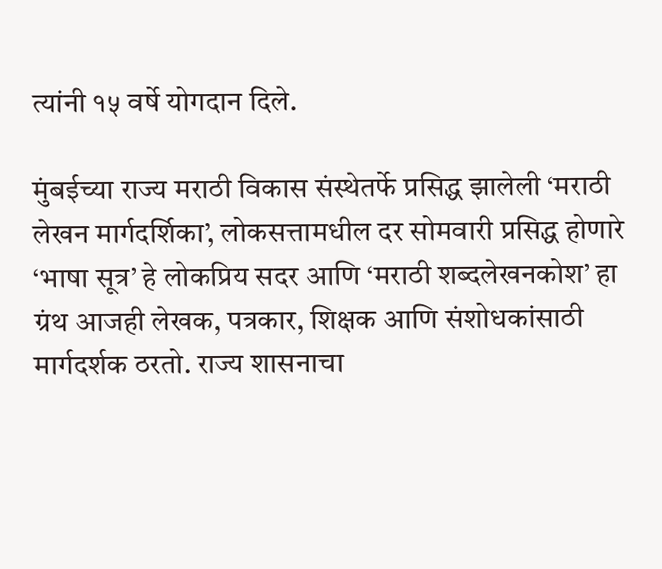त्यांनी १५ वर्षे योगदान दिले.

मुंबईच्या राज्य मराठी विकास संस्थेतर्फे प्रसिद्ध झालेली ‘मराठी लेखन मार्गदर्शिका’, लोकसत्तामधील दर सोमवारी प्रसिद्ध होणारे ‘भाषा सूत्र’ हे लोकप्रिय सदर आणि ‘मराठी शब्दलेखनकोश’ हा ग्रंथ आजही लेखक, पत्रकार, शिक्षक आणि संशोधकांसाठी मार्गदर्शक ठरतो. राज्य शासनाचा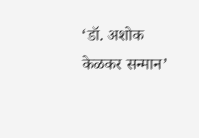‘डॉ. अशोक केळकर सन्मान’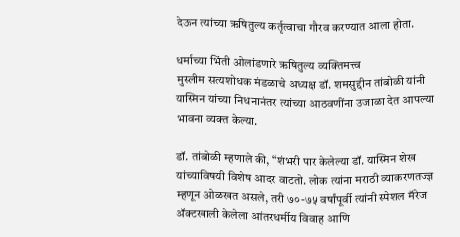देऊन त्यांच्या ऋषितुल्य कर्तृत्वाचा गौरव करण्यात आला होता.

धर्माच्या भिंती ओलांडणारे ऋषितुल्य व्यक्तिमत्त्व
मुस्लीम सत्यशोधक मंडळाचे अध्यक्ष डॉ. शमसुद्दीन तांबोळी यांनी यास्मिन यांच्या निधनानंतर त्यांच्या आठवणींना उजाळा देत आपल्या भावना व्यक्त केल्या.

डॉ. तांबोळी म्हणाले की, “शंभरी पार केलेल्या डॉ. यास्मिन शेख यांच्याविषयी विशेष आदर वाटतो. लोक त्यांना मराठी व्याकरणतज्ज्ञ म्हणून ओळखत असले, तरी ७०-७५ वर्षांपूर्वी त्यांनी स्पेशल मॅरेज ॲक्टखाली केलेला आंतरधर्मीय विवाह आणि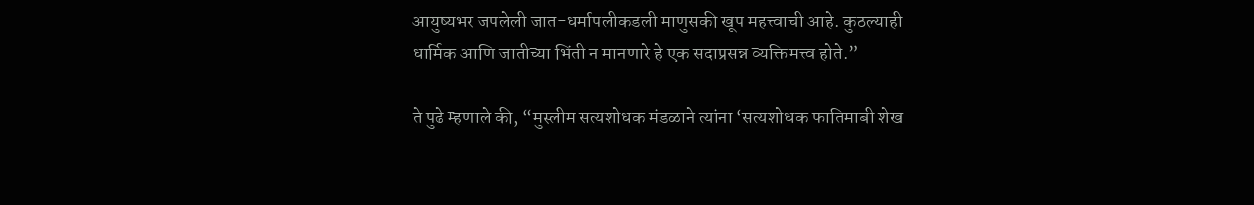आयुष्यभर जपलेली जात-धर्मापलीकडली माणुसकी खूप महत्त्वाची आहे. कुठल्याही धार्मिक आणि जातीच्या भिंती न मानणारे हे एक सदाप्रसन्न व्यक्तिमत्त्व होते.”

ते पुढे म्हणाले की, “मुस्लीम सत्यशोधक मंडळाने त्यांना ‘सत्यशोधक फातिमाबी शेख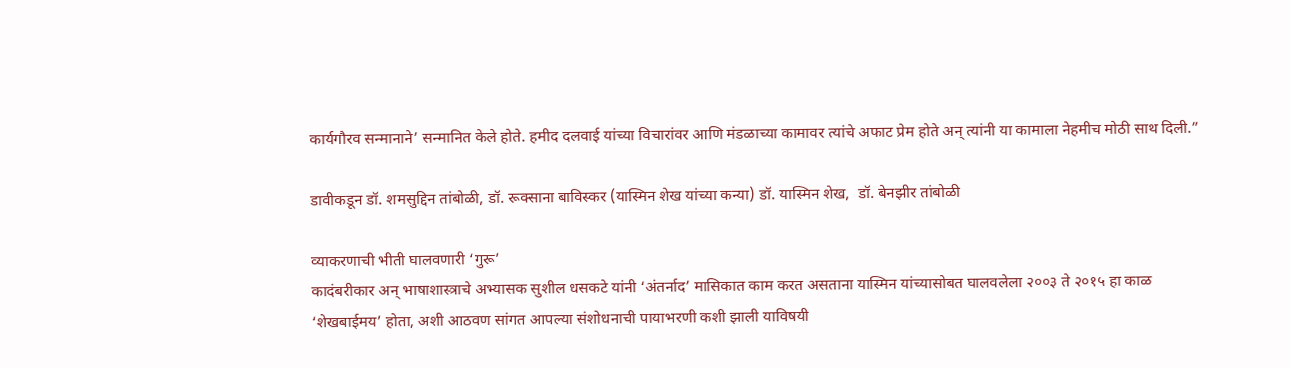कार्यगौरव सन्मानाने’ सन्मानित केले होते. हमीद दलवाई यांच्या विचारांवर आणि मंडळाच्या कामावर त्यांचे अफाट प्रेम होते अन् त्यांनी या कामाला नेहमीच मोठी साथ दिली.”

डावीकडून डॉ. शमसुद्दिन तांबोळी, डॉ. रूक्साना बाविस्कर (यास्मिन शेख यांच्या कन्या) डॉ. यास्मिन शेख,  डॉ. बेनझीर तांबोळी

व्याकरणाची भीती घालवणारी ‘गुरू’
कादंबरीकार अन् भाषाशास्त्राचे अभ्यासक सुशील धसकटे यांनी ‘अंतर्नाद’ मासिकात काम करत असताना यास्मिन यांच्यासोबत घालवलेला २००३ ते २०१५ हा काळ ‘शेखबाईमय’ होता, अशी आठवण सांगत आपल्या संशोधनाची पायाभरणी कशी झाली याविषयी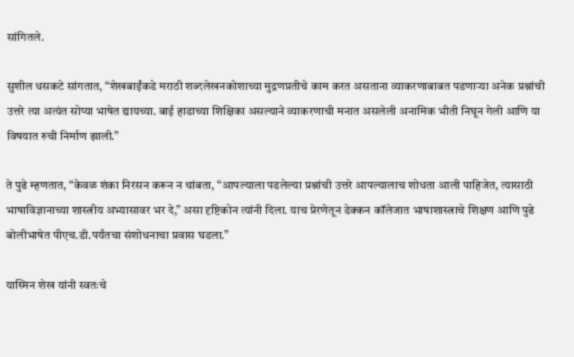सांगितले.

सुशील धसकटे सांगतात, “शेखबाईंकडे मराठी शब्दलेखनकोशाच्या मुद्रणप्रतीचे काम करत असताना व्याकरणाबाबत पडणाऱ्या अनेक प्रश्नांची उत्तरे त्या अत्यंत सोप्या भाषेत द्यायच्या. बाई हाडाच्या शिक्षिका असल्याने व्याकरणाची मनात असलेली अनामिक भीती निघून गेली आणि या विषयात रुची निर्माण झाली.”

ते पुढे म्हणतात, “केवळ शंका निरसन करून न थांबता, “आपल्याला पडलेल्या प्रश्नांची उत्तरे आपल्यालाच शोधता आली पाहिजेत, त्यासाठी भाषाविज्ञानाच्या शास्त्रीय अभ्यासावर भर दे,” असा दृष्टिकोन त्यांनी दिला. याच प्रेरणेतून डेक्कन कॉलेजात भाषाशास्त्राचे शिक्षण आणि पुढे बोलीभाषेत पीएच.डी.पर्यंतचा संशोधनाचा प्रवास घडला.”

यास्मिन शेख यांनी स्वतःचे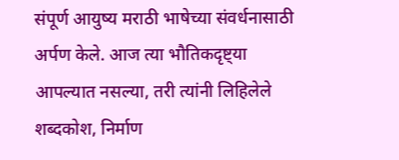संपूर्ण आयुष्य मराठी भाषेच्या संवर्धनासाठी अर्पण केले. आज त्या भौतिकदृष्ट्या आपल्यात नसल्या, तरी त्यांनी लिहिलेले शब्दकोश, निर्माण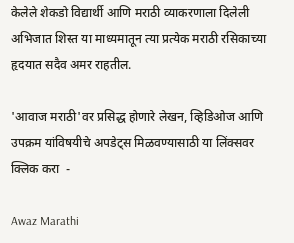केलेले शेकडो विद्यार्थी आणि मराठी व्याकरणाला दिलेली अभिजात शिस्त या माध्यमातून त्या प्रत्येक मराठी रसिकाच्या हृदयात सदैव अमर राहतील.

'आवाज मराठी'वर प्रसिद्ध होणारे लेखन, व्हिडिओज आणि उपक्रम यांविषयीचे अपडेट्स मिळवण्यासाठी या लिंक्सवर क्लिक करा  -

Awaz Marathi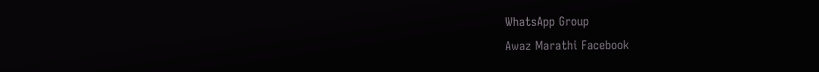WhatsApp Group
Awaz Marathi Facebook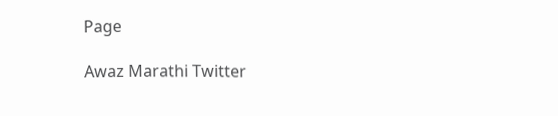Page

Awaz Marathi Twitter